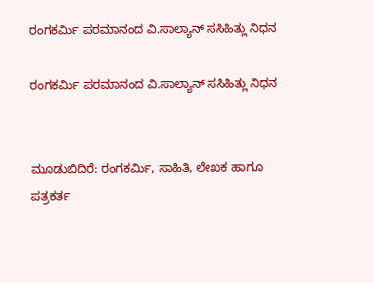ರಂಗಕರ್ಮಿ ಪರಮಾನಂದ ವಿ.ಸಾಲ್ಯಾನ್ ಸಸಿಹಿತ್ಲು ನಿಧನ

ರಂಗಕರ್ಮಿ ಪರಮಾನಂದ ವಿ.ಸಾಲ್ಯಾನ್ ಸಸಿಹಿತ್ಲು ನಿಧನ


ಮೂಡುಬಿದಿರೆ: ರಂಗಕರ್ಮಿ, ಸಾಹಿತಿ, ಲೇಖಕ ಹಾಗೂ ಪತ್ರಕರ್ತ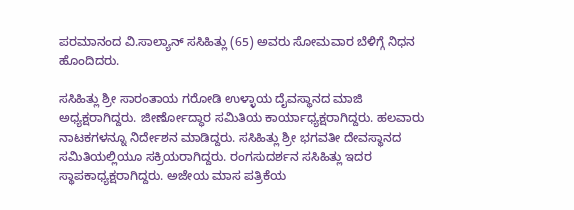ಪರಮಾನಂದ ವಿ.ಸಾಲ್ಯಾನ್ ಸಸಿಹಿತ್ಲು (65) ಅವರು ಸೋಮವಾರ ಬೆಳಿಗ್ಗೆ ನಿಧನ ಹೊಂದಿದರು.

ಸಸಿಹಿತ್ಲು ಶ್ರೀ ಸಾರಂತಾಯ ಗರೋಡಿ ಉಳ್ಳಾಯ ದೈವಸ್ಥಾನದ ಮಾಜಿ ಅಧ್ಯಕ್ಷರಾಗಿದ್ದರು. ಜೀರ್ಣೋದ್ಧಾರ ಸಮಿತಿಯ ಕಾರ್ಯಾಧ್ಯಕ್ಷರಾಗಿದ್ದರು. ಹಲವಾರು ನಾಟಕಗಳನ್ನೂ ನಿರ್ದೇಶನ ಮಾಡಿದ್ದರು. ಸಸಿಹಿತ್ಲು ಶ್ರೀ ಭಗವತೀ ದೇವಸ್ಥಾನದ ಸಮಿತಿಯಲ್ಲಿಯೂ ಸಕ್ರಿಯರಾಗಿದ್ದರು. ರಂಗಸುದರ್ಶನ ಸಸಿಹಿತ್ಲು ಇದರ ಸ್ಥಾಪಕಾಧ್ಯಕ್ಷರಾಗಿದ್ದರು. ಅಜೇಯ ಮಾಸ ಪತ್ರಿಕೆಯ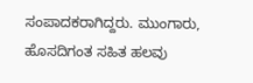ಸಂಪಾದಕರಾಗಿದ್ದರು. ಮುಂಗಾರು, ಹೊಸದಿಗಂತ ಸಹಿತ ಹಲವು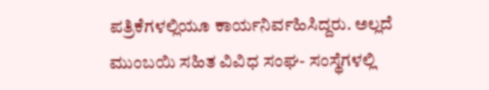ಪತ್ರಿಕೆಗಳಲ್ಲಿಯೂ ಕಾರ್ಯನಿರ್ವಹಿಸಿದ್ದರು. ಅಲ್ಲದೆ ಮುಂಬಯಿ ಸಹಿತ ವಿವಿಧ ಸಂಘ- ಸಂಸ್ಥೆಗಳಲ್ಲಿ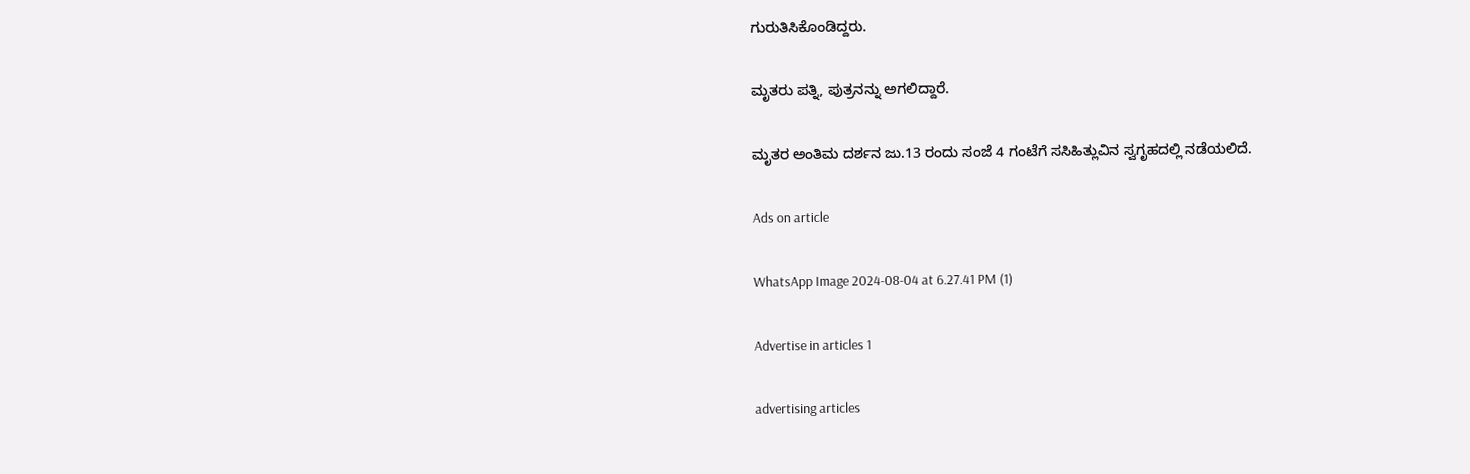ಗುರುತಿಸಿಕೊಂಡಿದ್ದರು.

ಮೃತರು ಪತ್ನಿ, ಪುತ್ರನನ್ನು ಅಗಲಿದ್ದಾರೆ.

ಮೃತರ ಅಂತಿಮ ದರ್ಶನ ಜು.13 ರಂದು ಸಂಜೆ 4 ಗಂಟೆಗೆ ಸಸಿಹಿತ್ಲುವಿನ ಸ್ವಗೃಹದಲ್ಲಿ ನಡೆಯಲಿದೆ.

Ads on article

WhatsApp Image 2024-08-04 at 6.27.41 PM (1)

Advertise in articles 1

advertising articles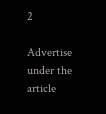2

Advertise under the article